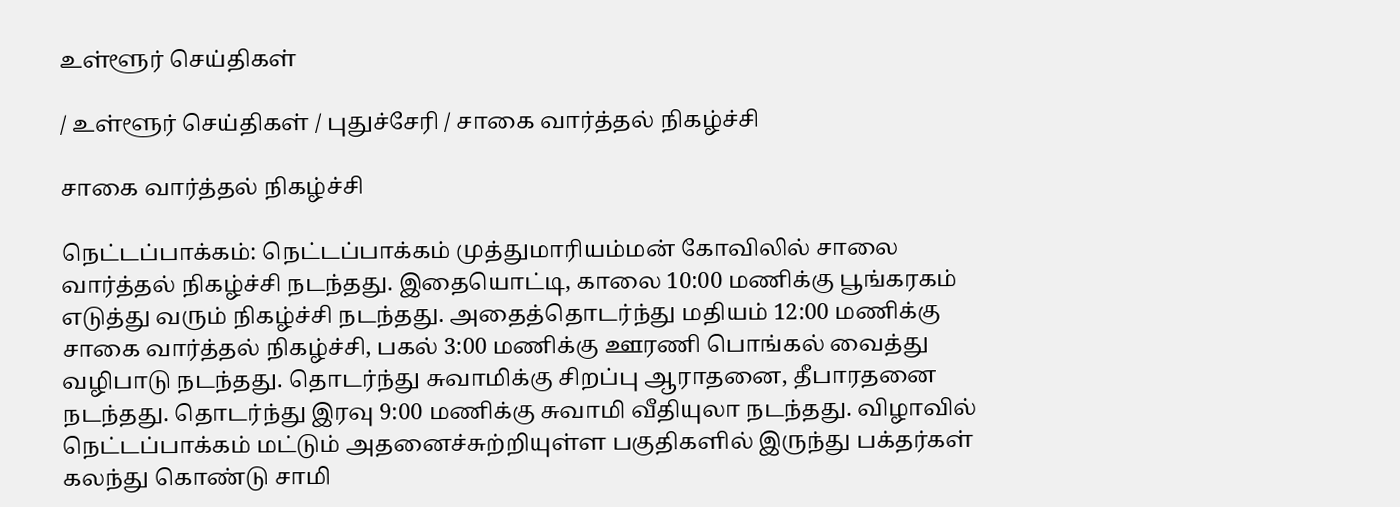உள்ளூர் செய்திகள்

/ உள்ளூர் செய்திகள் / புதுச்சேரி / சாகை வார்த்தல் நிகழ்ச்சி

சாகை வார்த்தல் நிகழ்ச்சி

நெட்டப்பாக்கம்: நெட்டப்பாக்கம் முத்துமாரியம்மன் கோவிலில் சாலை வார்த்தல் நிகழ்ச்சி நடந்தது. இதையொட்டி, காலை 10:00 மணிக்கு பூங்கரகம் எடுத்து வரும் நிகழ்ச்சி நடந்தது. அதைத்தொடர்ந்து மதியம் 12:00 மணிக்கு சாகை வார்த்தல் நிகழ்ச்சி, பகல் 3:00 மணிக்கு ஊரணி பொங்கல் வைத்து வழிபாடு நடந்தது. தொடர்ந்து சுவாமிக்கு சிறப்பு ஆராதனை, தீபாரதனை நடந்தது. தொடர்ந்து இரவு 9:00 மணிக்கு சுவாமி வீதியுலா நடந்தது. விழாவில் நெட்டப்பாக்கம் மட்டும் அதனைச்சுற்றியுள்ள பகுதிகளில் இருந்து பக்தர்கள் கலந்து கொண்டு சாமி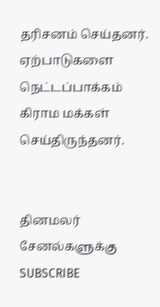தரிசனம் செய்தனர்.  ஏற்பாடுகளை நெட்டப்பாக்கம் கிராம மக்கள்  செய்திருந்தனர்.


தினமலர் சேனல்களுக்கு SUBSCRIBE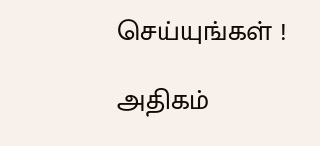செய்யுங்கள் !

அதிகம்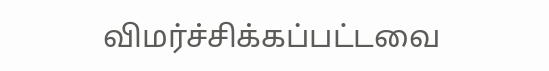விமர்ச்சிக்கப்பட்டவை